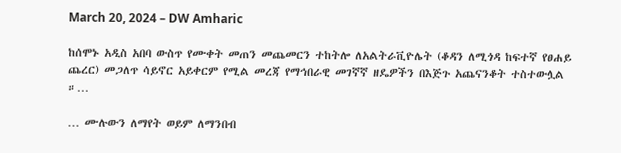March 20, 2024 – DW Amharic

ከሰሞኑ አዲስ አበባ ውስጥ የሙቀት መጠን መጨመርን ተከትሎ ለአልትራቪዮሌት (ቆዳን ለሚጎዳ ከፍተኛ የፀሐይ ጨረር) መጋለጥ ሳይኖር አይቀርም የሚል መረጃ የማኅበራዊ መገኛኛ ዘዴዎችን በእጅጉ አጨናንቆት ተስተውሏል ።…

… ሙሉውን ለማየት ወይም ለማንበብ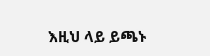እዚህ ላይ ይጫኑ